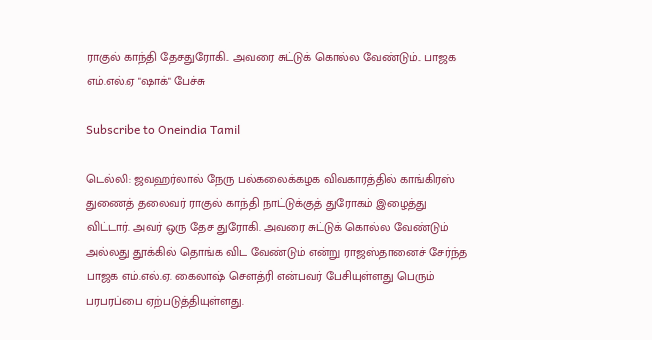ராகுல் காந்தி தேசதுரோகி.. அவரை சுட்டுக் கொல்ல வேண்டும்.. பாஜக எம்.எல்.ஏ "ஷாக்" பேச்சு

Subscribe to Oneindia Tamil

டெல்லி: ஜவஹர்லால் நேரு பல்கலைக்கழக விவகாரத்தில் காங்கிரஸ் துணைத் தலைவர் ராகுல் காந்தி நாட்டுக்குத் துரோகம் இழைத்து விட்டார். அவர் ஒரு தேச துரோகி. அவரை சுட்டுக் கொல்ல வேண்டும் அல்லது தூக்கில் தொங்க விட வேண்டும் என்று ராஜஸ்தானைச் சேர்ந்த பாஜக எம்.எல்.ஏ. கைலாஷ் செளத்ரி என்பவர் பேசியுள்ளது பெரும் பரபரப்பை ஏற்படுத்தியுள்ளது.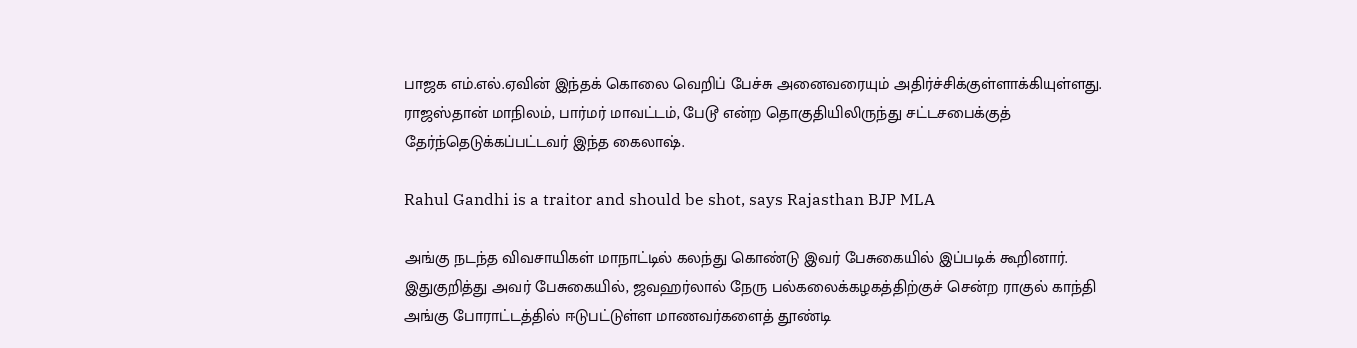பாஜக எம்.எல்.ஏவின் இந்தக் கொலை வெறிப் பேச்சு அனைவரையும் அதிர்ச்சிக்குள்ளாக்கியுள்ளது. ராஜஸ்தான் மாநிலம், பார்மர் மாவட்டம், பேடூ என்ற தொகுதியிலிருந்து சட்டசபைக்குத் தேர்ந்தெடுக்கப்பட்டவர் இந்த கைலாஷ்.

Rahul Gandhi is a traitor and should be shot, says Rajasthan BJP MLA

அங்கு நடந்த விவசாயிகள் மாநாட்டில் கலந்து கொண்டு இவர் பேசுகையில் இப்படிக் கூறினார். இதுகுறித்து அவர் பேசுகையில், ஜவஹர்லால் நேரு பல்கலைக்கழகத்திற்குச் சென்ற ராகுல் காந்தி அங்கு போராட்டத்தில் ஈடுபட்டுள்ள மாணவர்களைத் தூண்டி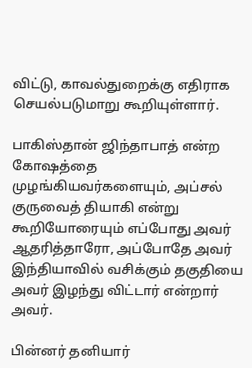விட்டு, காவல்துறைக்கு எதிராக செயல்படுமாறு கூறியுள்ளார்.

பாகிஸ்தான் ஜிந்தாபாத் என்ற கோஷத்தை முழங்கியவர்களையும், அப்சல் குருவைத் தியாகி என்று கூறியோரையும் எப்போது அவர் ஆதரித்தாரோ, அப்போதே அவர் இந்தியாவில் வசிக்கும் தகுதியை அவர் இழந்து விட்டார் என்றார் அவர்.

பின்னர் தனியார்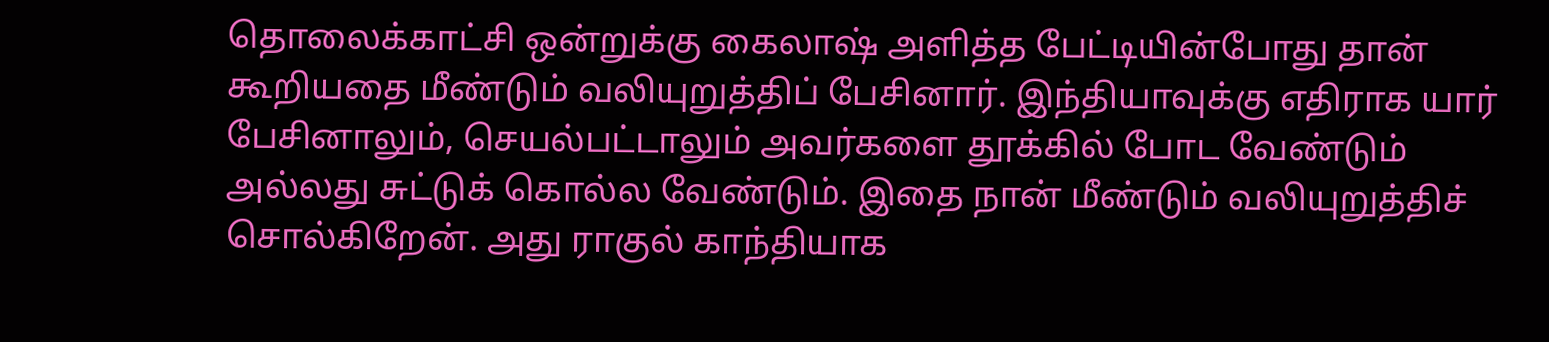தொலைக்காட்சி ஒன்றுக்கு கைலாஷ் அளித்த பேட்டியின்போது தான் கூறியதை மீண்டும் வலியுறுத்திப் பேசினார். இந்தியாவுக்கு எதிராக யார் பேசினாலும், செயல்பட்டாலும் அவர்களை தூக்கில் போட வேண்டும் அல்லது சுட்டுக் கொல்ல வேண்டும். இதை நான் மீண்டும் வலியுறுத்திச் சொல்கிறேன். அது ராகுல் காந்தியாக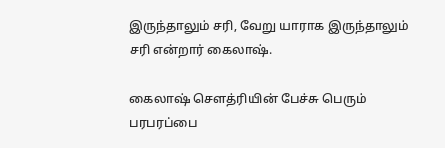இருந்தாலும் சரி, வேறு யாராக இருந்தாலும் சரி என்றார் கைலாஷ்.

கைலாஷ் செளத்ரியின் பேச்சு பெரும் பரபரப்பை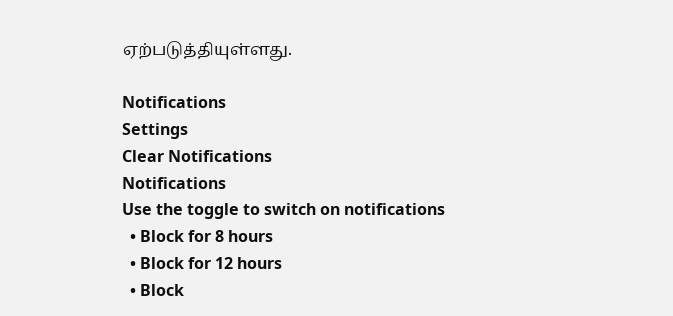ஏற்படுத்தியுள்ளது.

Notifications
Settings
Clear Notifications
Notifications
Use the toggle to switch on notifications
  • Block for 8 hours
  • Block for 12 hours
  • Block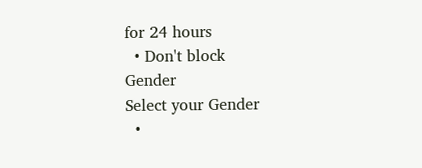for 24 hours
  • Don't block
Gender
Select your Gender
  •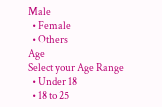Male
  • Female
  • Others
Age
Select your Age Range
  • Under 18
  • 18 to 25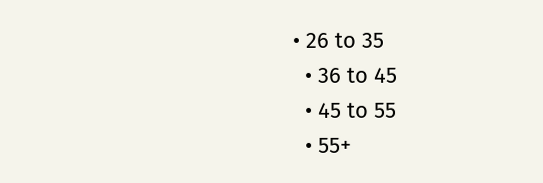• 26 to 35
  • 36 to 45
  • 45 to 55
  • 55+